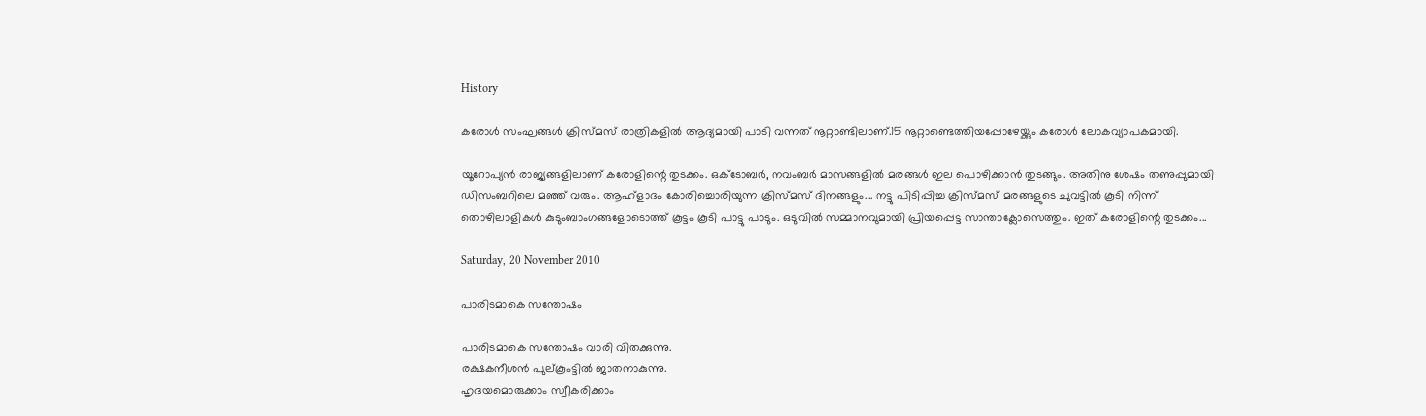History

കരോള്‍ സംഘങ്ങള്‍ ക്രിസ്മസ് രാത്രികളില്‍ ആദ്യമായി പാടി വന്നത് നൂറ്റാണ്ടിലാണ്.15 നൂറ്റാണ്ടെത്തിയപ്പോഴേയ്ക്കും കരോള്‍ ലോകവ്യാപകമായി.

യൂറോപ്യന്‍ രാജ്യങ്ങളിലാണ് കരോളിന്റെ തുടക്കം. ഒക്ടോബര്‍, നവംബര്‍ മാസങ്ങളില്‍ മരങ്ങള്‍ ഇല പൊഴിക്കാന്‍ തുടങ്ങും. അതിനു ശേഷം തണുപ്പുമായി ഡിസംബറിലെ മഞ്ഞ് വരും. ആഹ്ളാദം കോരിച്ചൊരിയുന്ന ക്രിസ്മസ് ദിനങ്ങളും... നട്ടു പിടിപ്പിച്ച ക്രിസ്മസ് മരങ്ങളുടെ ചുവട്ടില്‍ കൂടി നിന്ന് തൊഴിലാളികള്‍ കുടുംബാംഗങ്ങളോടൊത്ത് കൂട്ടം കൂടി പാട്ടു പാടും. ഒടുവില്‍ സമ്മാനവുമായി പ്രിയപ്പെട്ട സാന്താക്ലോസെത്തും. ഇത് കരോളിന്റെ തുടക്കം...

Saturday, 20 November 2010

പാരിടമാകെ സന്തോഷം

പാരിടമാകെ സന്തോഷം വാരി വിതക്കുന്നു.
രക്ഷകനീശന്‍ പുല്കൂംട്ടില്‍ ജാതനാകുന്നു.
ഹൃദയമൊരുക്കാം സ്വീകരിക്കാം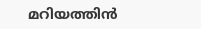മറിയത്തിന്‍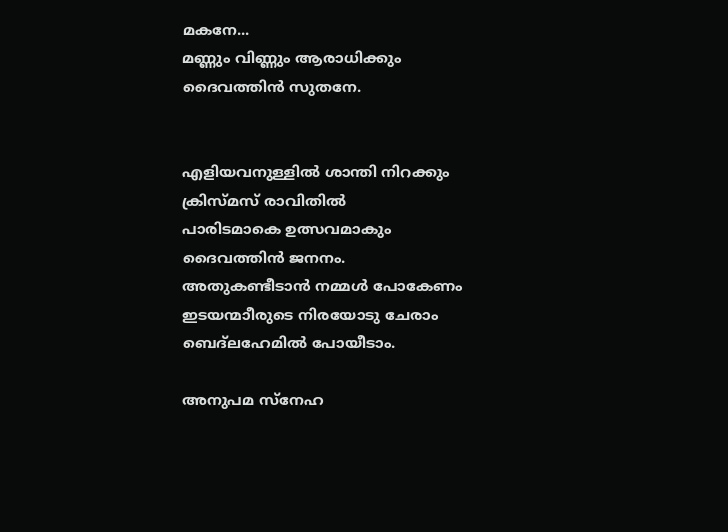മകനേ...
മണ്ണും വിണ്ണും ആരാധിക്കും
ദൈവത്തിന്‍ സുതനേ.


എളിയവനുള്ളില്‍ ശാന്തി നിറക്കും
ക്രിസ്മസ് രാവിതില്‍
പാരിടമാകെ ഉത്സവമാകും
ദൈവത്തിന്‍ ജനനം.
അതുകണ്ടീടാന്‍ നമ്മള്‍ പോകേണം
ഇടയന്മാീരുടെ നിരയോടു ചേരാം
ബെദ്ലഹേമില്‍ പോയീടാം.

അനുപമ സ്നേഹ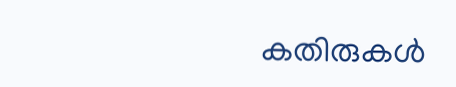കതിരുകള്‍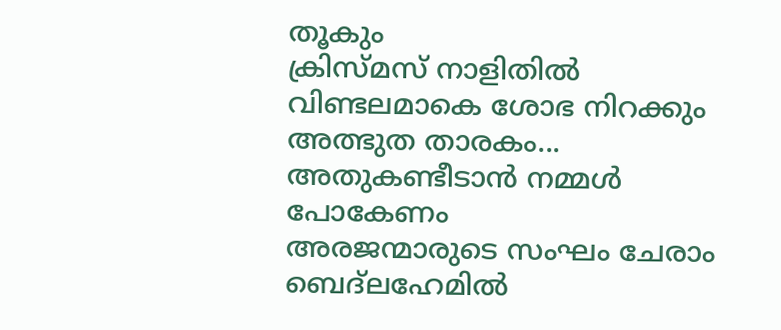തൂകും
ക്രിസ്മസ് നാളിതില്‍
വിണ്ടലമാകെ ശോഭ നിറക്കും
അത്ഭുത താരകം...
അതുകണ്ടീടാന്‍ നമ്മള്‍ പോകേണം
അരജന്മാരുടെ സംഘം ചേരാം
ബെദ്ലഹേമില്‍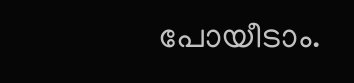പോയീടാം.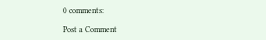0 comments:

Post a Comment